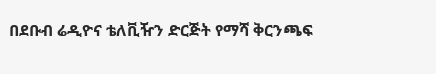በደቡብ ሬዲዮና ቴለቪዥን ድርጅት የማሻ ቅርንጫፍ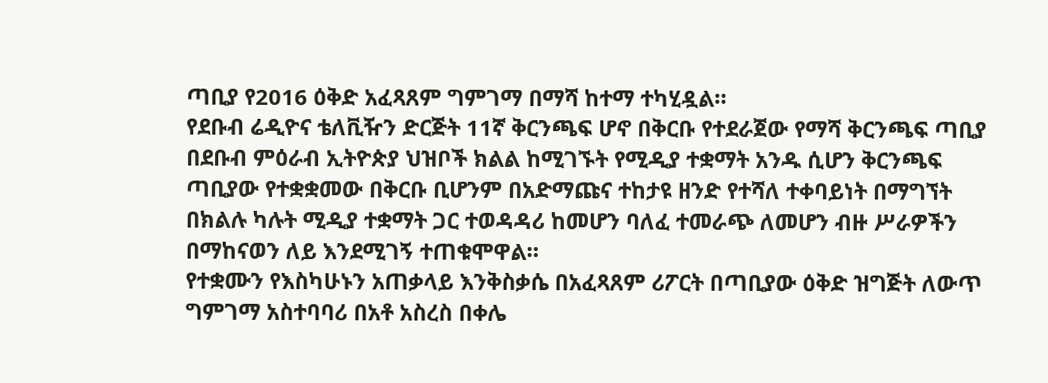ጣቢያ የ2016 ዕቅድ አፈጻጸም ግምገማ በማሻ ከተማ ተካሂዷል።
የደቡብ ሬዲዮና ቴለቪዥን ድርጅት 11ኛ ቅርንጫፍ ሆኖ በቅርቡ የተደራጀው የማሻ ቅርንጫፍ ጣቢያ በደቡብ ምዕራብ ኢትዮጵያ ህዝቦች ክልል ከሚገኙት የሚዲያ ተቋማት አንዱ ሲሆን ቅርንጫፍ ጣቢያው የተቋቋመው በቅርቡ ቢሆንም በአድማጩና ተከታዩ ዘንድ የተሻለ ተቀባይነት በማግኘት በክልሉ ካሉት ሚዲያ ተቋማት ጋር ተወዳዳሪ ከመሆን ባለፈ ተመራጭ ለመሆን ብዙ ሥራዎችን በማከናወን ለይ እንደሚገኝ ተጠቁሞዋል።
የተቋሙን የእስካሁኑን አጠቃላይ እንቅስቃሴ በአፈጻጸም ሪፖርት በጣቢያው ዕቅድ ዝግጅት ለውጥ ግምገማ አስተባባሪ በአቶ አስረስ በቀሌ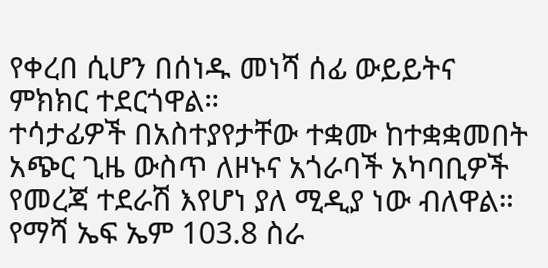የቀረበ ሲሆን በሰነዱ መነሻ ሰፊ ውይይትና ምክክር ተደርጎዋል።
ተሳታፊዎች በአስተያየታቸው ተቋሙ ከተቋቋመበት አጭር ጊዜ ውስጥ ለዞኑና አጎራባች አካባቢዎች የመረጃ ተደራሽ እየሆነ ያለ ሚዲያ ነው ብለዋል።
የማሻ ኤፍ ኤም 103.8 ስራ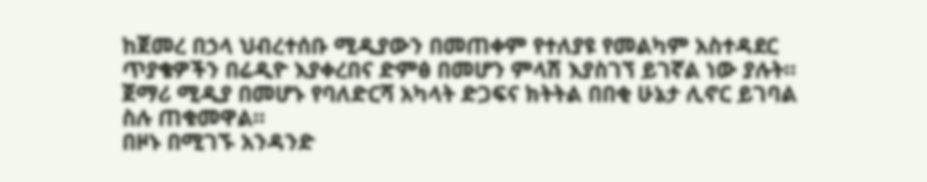ከጀመረ በኃላ ህብረተሰቡ ሚዲያውን በመጠቀም የተለያዩ የመልካም አስተዳደር ጥያቄዎችን በሬዲዮ እያቀረበና ድምፅ በመሆን ምላሽ እያስገኘ ይገኛል ነው ያሉት።
ጀማሪ ሚዲያ በመሆኑ የባለድርሻ አካላት ድጋፍና ክትትል በበቂ ሁኔታ ሊኖር ይገባል ስሉ ጠቁመዋል።
በዞኑ በሚገኙ አንዳንድ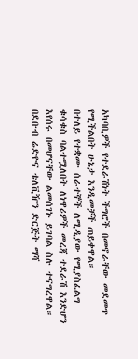አካባቢዎች የተደራሽነት ችግሮች በመኖራቸው መደመጥ የሚችልበት ሁኔታ እንዲመቻች ጠይቀዋል።
በተለይ የተቋሙ ሰራተኞች ለሚዲያው የሚያስፈልግ ቁሳቁስ ባልተሟለበት ለነዋሪዎች መረጃ ተደራሽ እንድሆን እየሰሩ በመሆናቸው ልመሰገኑ ይገባል ስሉ ተናግረዋል።
በደቡብ ሬድዮና ቴለቪዥን ድርጅት ማሻ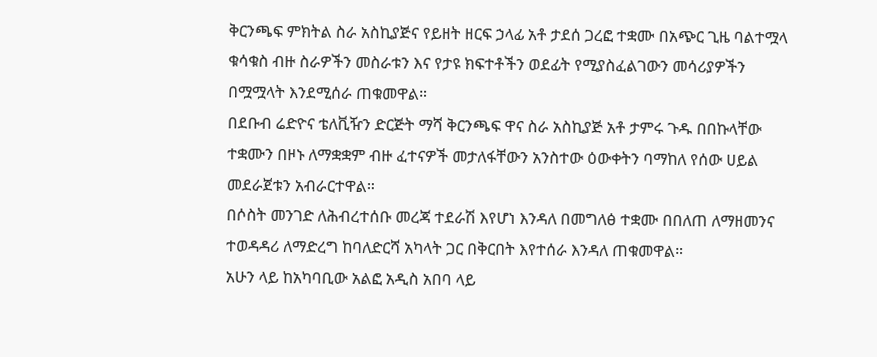ቅርንጫፍ ምክትል ስራ አስኪያጅና የይዘት ዘርፍ ኃላፊ አቶ ታደሰ ጋረፎ ተቋሙ በአጭር ጊዜ ባልተሟላ ቁሳቁስ ብዙ ስራዎችን መስራቱን እና የታዩ ክፍተቶችን ወደፊት የሚያስፈልገውን መሳሪያዎችን በሟሟላት እንደሚሰራ ጠቁመዋል።
በደቡብ ሬድዮና ቴለቪዥን ድርጅት ማሻ ቅርንጫፍ ዋና ስራ አስኪያጅ አቶ ታምሩ ጉዱ በበኩላቸው ተቋሙን በዞኑ ለማቋቋም ብዙ ፈተናዎች መታለፋቸውን አንስተው ዕውቀትን ባማከለ የሰው ሀይል መደራጀቱን አብራርተዋል።
በሶስት መንገድ ለሕብረተሰቡ መረጃ ተደራሽ እየሆነ እንዳለ በመግለፅ ተቋሙ በበለጠ ለማዘመንና ተወዳዳሪ ለማድረግ ከባለድርሻ አካላት ጋር በቅርበት እየተሰራ እንዳለ ጠቁመዋል።
አሁን ላይ ከአካባቢው አልፎ አዲስ አበባ ላይ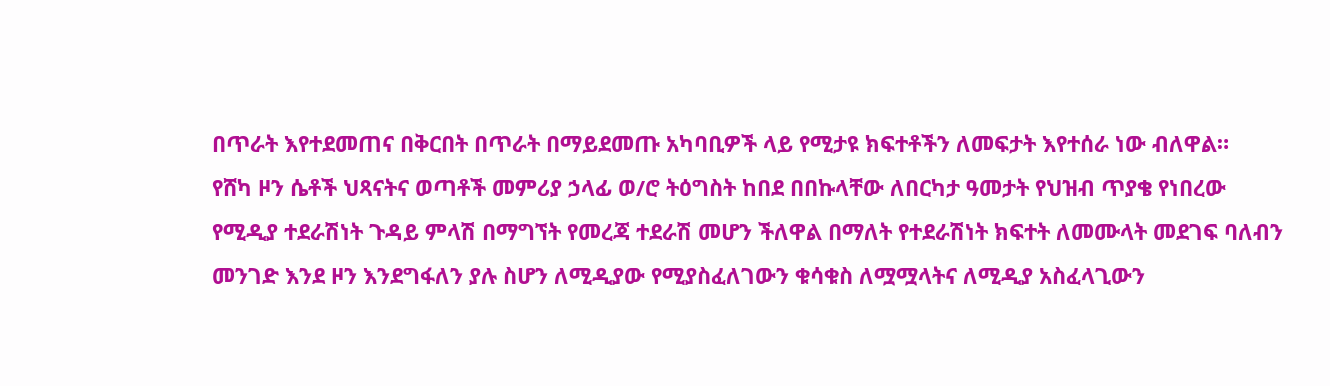በጥራት እየተደመጠና በቅርበት በጥራት በማይደመጡ አካባቢዎች ላይ የሚታዩ ክፍተቶችን ለመፍታት እየተሰራ ነው ብለዋል።
የሸካ ዞን ሴቶች ህጻናትና ወጣቶች መምሪያ ኃላፊ ወ/ሮ ትዕግስት ከበደ በበኩላቸው ለበርካታ ዓመታት የህዝብ ጥያቄ የነበረው የሚዲያ ተደራሽነት ጉዳይ ምላሽ በማግኘት የመረጃ ተደራሽ መሆን ችለዋል በማለት የተደራሽነት ክፍተት ለመሙላት መደገፍ ባለብን መንገድ እንደ ዞን እንደግፋለን ያሉ ስሆን ለሚዲያው የሚያስፈለገውን ቁሳቁስ ለሟሟላትና ለሚዲያ አስፈላጊውን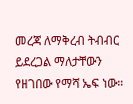መረጃ ለማቅረብ ትብብር ይደረጋል ማለታቸውን የዘገበው የማሻ ኤፍ ነው።